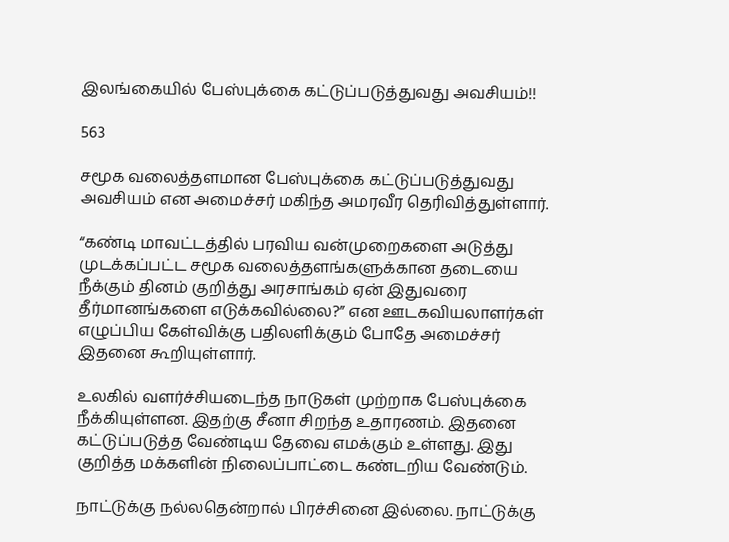இலங்கையில் பேஸ்புக்கை கட்டுப்படுத்துவது அவசியம்!!

563

சமூக வலைத்தளமான பேஸ்புக்கை கட்டுப்படுத்துவது அவசியம் என அமைச்சர் மகிந்த அமரவீர தெரிவித்துள்ளார்.

“கண்டி மாவட்டத்தில் பரவிய வன்முறைகளை அடுத்து முடக்கப்பட்ட சமூக வலைத்தளங்களுக்கான தடையை நீக்கும் தினம் குறித்து அரசாங்கம் ஏன் இதுவரை தீர்மானங்களை எடுக்கவில்லை?” என ஊடகவியலாளர்கள் எழுப்பிய கேள்விக்கு பதிலளிக்கும் போதே அமைச்சர் இதனை கூறியுள்ளார்.

உலகில் வளர்ச்சியடைந்த நாடுகள் முற்றாக பேஸ்புக்கை நீக்கியுள்ளன. இதற்கு சீனா சிறந்த உதாரணம். இதனை கட்டுப்படுத்த வேண்டிய தேவை எமக்கும் உள்ளது. இது குறித்த மக்களின் நிலைப்பாட்டை கண்டறிய வேண்டும்.

நாட்டுக்கு நல்லதென்றால் பிரச்சினை இல்லை. நாட்டுக்கு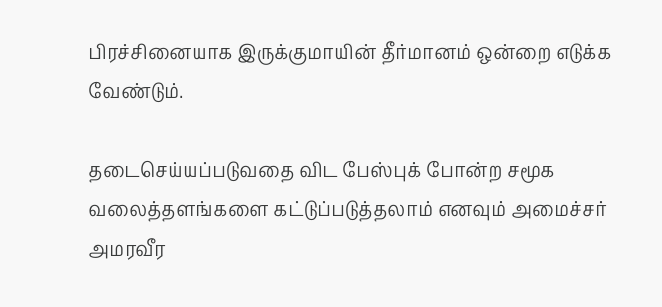பிரச்சினையாக இருக்குமாயின் தீர்மானம் ஒன்றை எடுக்க வேண்டும்.

தடைசெய்யப்படுவதை விட பேஸ்புக் போன்ற சமூக வலைத்தளங்களை கட்டுப்படுத்தலாம் எனவும் அமைச்சர் அமரவீர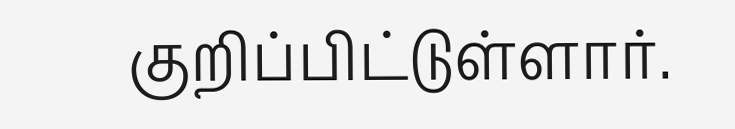குறிப்பிட்டுள்ளார்.